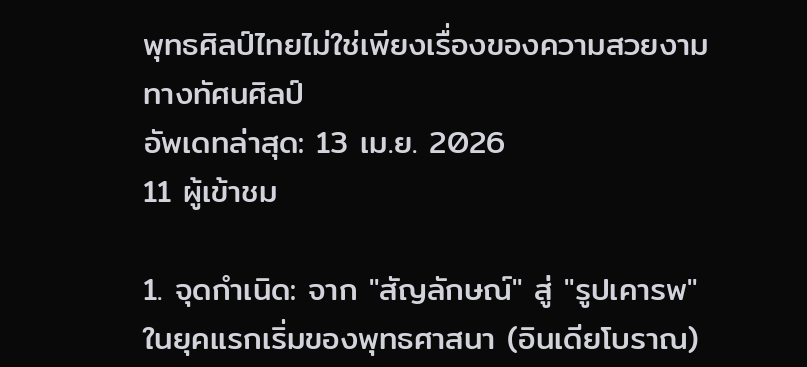พุทธศิลป์ไทยไม่ใช่เพียงเรื่องของความสวยงามทางทัศนศิลป์
อัพเดทล่าสุด: 13 เม.ย. 2026
11 ผู้เข้าชม

1. จุดกำเนิด: จาก "สัญลักษณ์" สู่ "รูปเคารพ"
ในยุคแรกเริ่มของพุทธศาสนา (อินเดียโบราณ)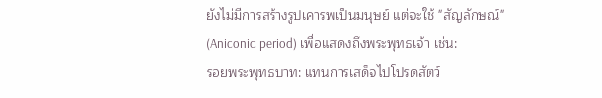ยังไม่มีการสร้างรูปเคารพเป็นมนุษย์ แต่จะใช้ "สัญลักษณ์" (Aniconic period) เพื่อแสดงถึงพระพุทธเจ้า เช่น:
รอยพระพุทธบาท: แทนการเสด็จไปโปรดสัตว์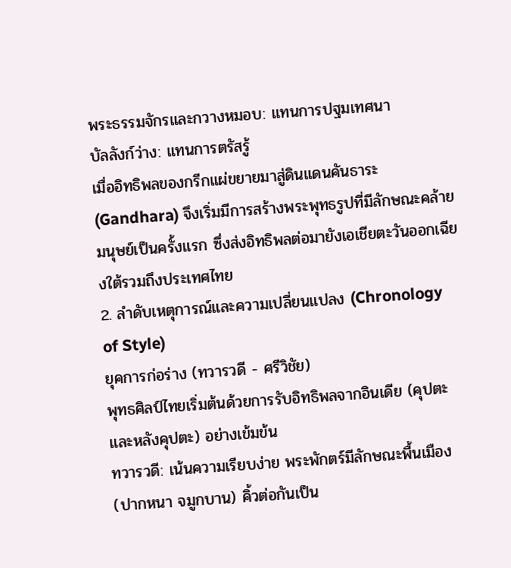พระธรรมจักรและกวางหมอบ: แทนการปฐมเทศนา
บัลลังก์ว่าง: แทนการตรัสรู้
เมื่ออิทธิพลของกรีกแผ่ขยายมาสู่ดินแดนคันธาระ (Gandhara) จึงเริ่มมีการสร้างพระพุทธรูปที่มีลักษณะคล้ายมนุษย์เป็นครั้งแรก ซึ่งส่งอิทธิพลต่อมายังเอเชียตะวันออกเฉียงใต้รวมถึงประเทศไทย
2. ลำดับเหตุการณ์และความเปลี่ยนแปลง (Chronology of Style)
ยุคการก่อร่าง (ทวารวดี - ศรีวิชัย)
พุทธศิลป์ไทยเริ่มต้นด้วยการรับอิทธิพลจากอินเดีย (คุปตะและหลังคุปตะ) อย่างเข้มข้น
ทวารวดี: เน้นความเรียบง่าย พระพักตร์มีลักษณะพื้นเมือง (ปากหนา จมูกบาน) คิ้วต่อกันเป็น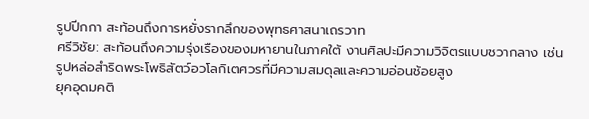รูปปีกกา สะท้อนถึงการหยั่งรากลึกของพุทธศาสนาเถรวาท
ศรีวิชัย: สะท้อนถึงความรุ่งเรืองของมหายานในภาคใต้ งานศิลปะมีความวิจิตรแบบชวากลาง เช่น รูปหล่อสำริดพระโพธิสัตว์อวโลกิเตศวรที่มีความสมดุลและความอ่อนช้อยสูง
ยุคอุดมคติ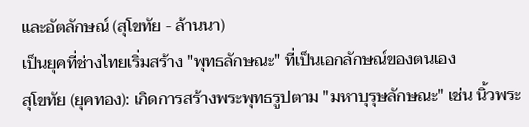และอัตลักษณ์ (สุโขทัย - ล้านนา)
เป็นยุคที่ช่างไทยเริ่มสร้าง "พุทธลักษณะ" ที่เป็นเอกลักษณ์ของตนเอง
สุโขทัย (ยุคทอง): เกิดการสร้างพระพุทธรูปตาม "มหาบุรุษลักษณะ" เช่น นิ้วพระ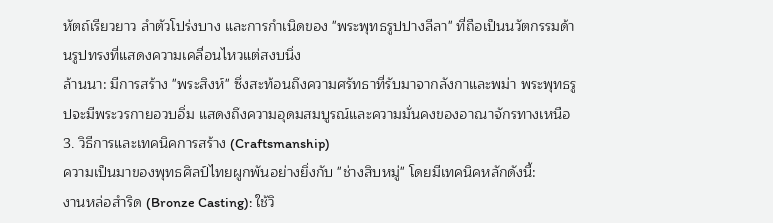หัตถ์เรียวยาว ลำตัวโปร่งบาง และการกำเนิดของ "พระพุทธรูปปางลีลา" ที่ถือเป็นนวัตกรรมด้านรูปทรงที่แสดงความเคลื่อนไหวแต่สงบนิ่ง
ล้านนา: มีการสร้าง "พระสิงห์" ซึ่งสะท้อนถึงความศรัทธาที่รับมาจากลังกาและพม่า พระพุทธรูปจะมีพระวรกายอวบอิ่ม แสดงถึงความอุดมสมบูรณ์และความมั่นคงของอาณาจักรทางเหนือ
3. วิธีการและเทคนิคการสร้าง (Craftsmanship)
ความเป็นมาของพุทธศิลป์ไทยผูกพันอย่างยิ่งกับ "ช่างสิบหมู่" โดยมีเทคนิคหลักดังนี้:
งานหล่อสำริด (Bronze Casting): ใช้วิ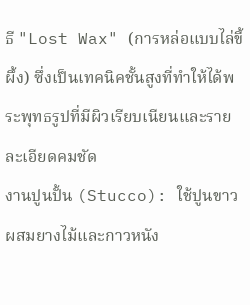ธี "Lost Wax" (การหล่อแบบไล่ขี้ผึ้ง) ซึ่งเป็นเทคนิคชั้นสูงที่ทำให้ได้พระพุทธรูปที่มีผิวเรียบเนียนและรายละเอียดคมชัด
งานปูนปั้น (Stucco): ใช้ปูนขาวผสมยางไม้และกาวหนัง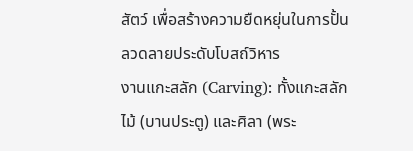สัตว์ เพื่อสร้างความยืดหยุ่นในการปั้นลวดลายประดับโบสถ์วิหาร
งานแกะสลัก (Carving): ทั้งแกะสลักไม้ (บานประตู) และศิลา (พระ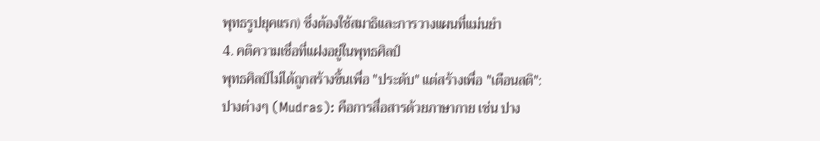พุทธรูปยุคแรก) ซึ่งต้องใช้สมาธิและการวางแผนที่แม่นยำ
4. คติความเชื่อที่แฝงอยู่ในพุทธศิลป์
พุทธศิลป์ไม่ได้ถูกสร้างขึ้นเพื่อ "ประดับ" แต่สร้างเพื่อ "เตือนสติ":
ปางต่างๆ (Mudras): คือการสื่อสารด้วยภาษากาย เช่น ปาง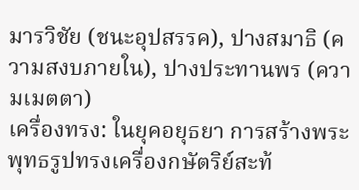มารวิชัย (ชนะอุปสรรค), ปางสมาธิ (ความสงบภายใน), ปางประทานพร (ความเมตตา)
เครื่องทรง: ในยุคอยุธยา การสร้างพระพุทธรูปทรงเครื่องกษัตริย์สะท้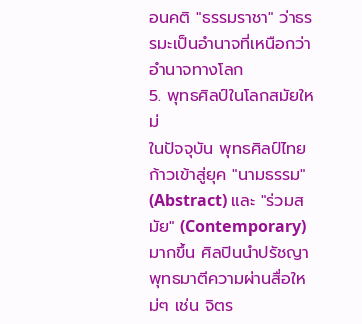อนคติ "ธรรมราชา" ว่าธรรมะเป็นอำนาจที่เหนือกว่าอำนาจทางโลก
5. พุทธศิลป์ในโลกสมัยใหม่
ในปัจจุบัน พุทธศิลป์ไทยก้าวเข้าสู่ยุค "นามธรรม" (Abstract) และ "ร่วมสมัย" (Contemporary) มากขึ้น ศิลปินนำปรัชญาพุทธมาตีความผ่านสื่อใหม่ๆ เช่น จิตร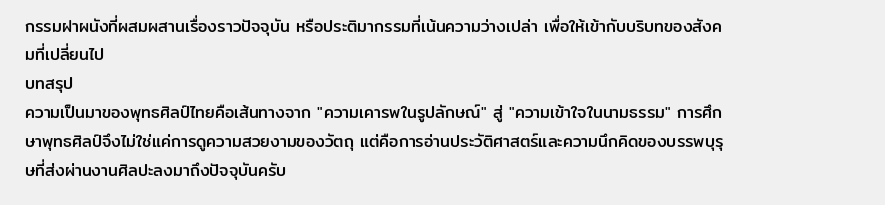กรรมฝาผนังที่ผสมผสานเรื่องราวปัจจุบัน หรือประติมากรรมที่เน้นความว่างเปล่า เพื่อให้เข้ากับบริบทของสังคมที่เปลี่ยนไป
บทสรุป
ความเป็นมาของพุทธศิลป์ไทยคือเส้นทางจาก "ความเคารพในรูปลักษณ์" สู่ "ความเข้าใจในนามธรรม" การศึกษาพุทธศิลป์จึงไม่ใช่แค่การดูความสวยงามของวัตถุ แต่คือการอ่านประวัติศาสตร์และความนึกคิดของบรรพบุรุษที่ส่งผ่านงานศิลปะลงมาถึงปัจจุบันครับ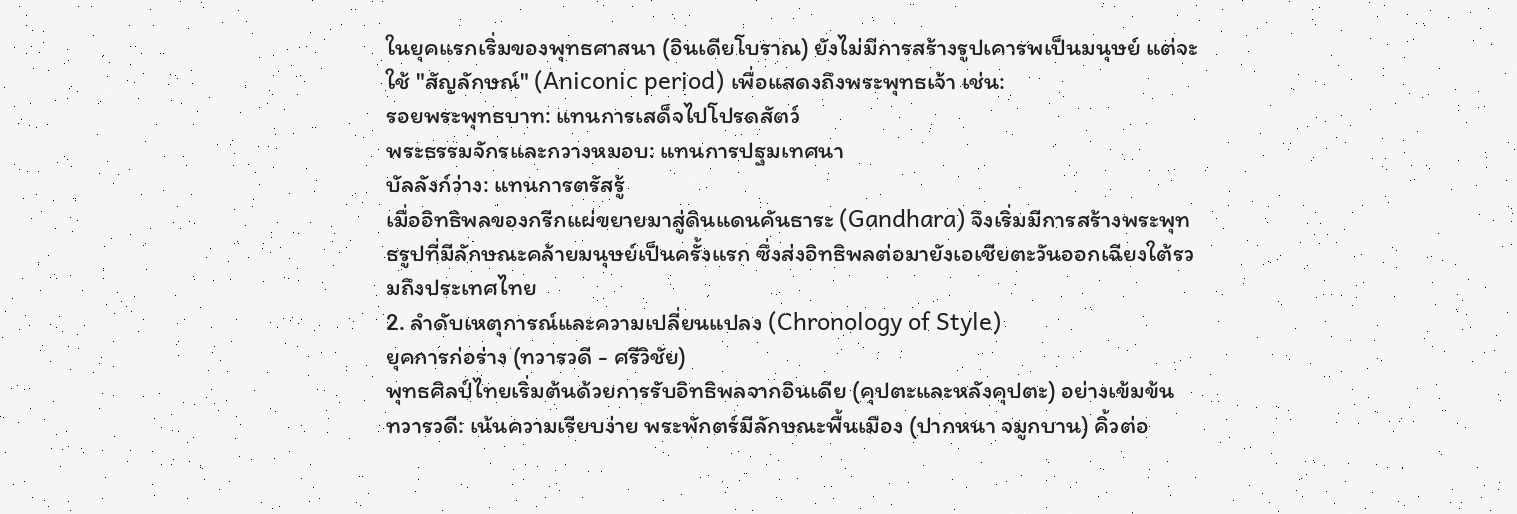ในยุคแรกเริ่มของพุทธศาสนา (อินเดียโบราณ) ยังไม่มีการสร้างรูปเคารพเป็นมนุษย์ แต่จะใช้ "สัญลักษณ์" (Aniconic period) เพื่อแสดงถึงพระพุทธเจ้า เช่น:
รอยพระพุทธบาท: แทนการเสด็จไปโปรดสัตว์
พระธรรมจักรและกวางหมอบ: แทนการปฐมเทศนา
บัลลังก์ว่าง: แทนการตรัสรู้
เมื่ออิทธิพลของกรีกแผ่ขยายมาสู่ดินแดนคันธาระ (Gandhara) จึงเริ่มมีการสร้างพระพุทธรูปที่มีลักษณะคล้ายมนุษย์เป็นครั้งแรก ซึ่งส่งอิทธิพลต่อมายังเอเชียตะวันออกเฉียงใต้รวมถึงประเทศไทย
2. ลำดับเหตุการณ์และความเปลี่ยนแปลง (Chronology of Style)
ยุคการก่อร่าง (ทวารวดี - ศรีวิชัย)
พุทธศิลป์ไทยเริ่มต้นด้วยการรับอิทธิพลจากอินเดีย (คุปตะและหลังคุปตะ) อย่างเข้มข้น
ทวารวดี: เน้นความเรียบง่าย พระพักตร์มีลักษณะพื้นเมือง (ปากหนา จมูกบาน) คิ้วต่อ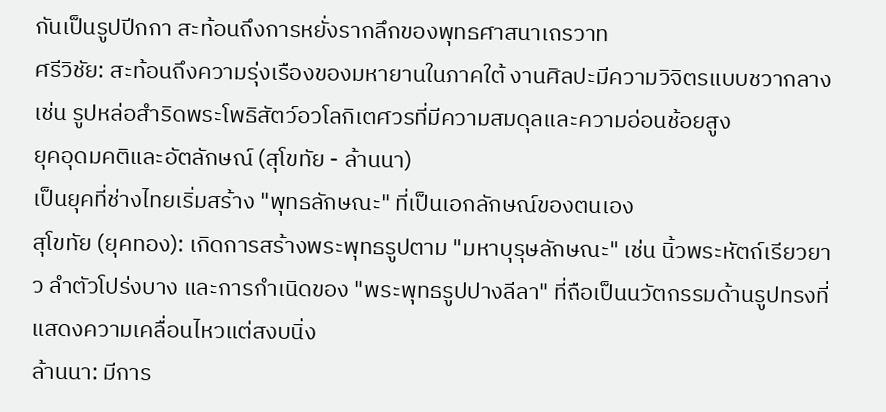กันเป็นรูปปีกกา สะท้อนถึงการหยั่งรากลึกของพุทธศาสนาเถรวาท
ศรีวิชัย: สะท้อนถึงความรุ่งเรืองของมหายานในภาคใต้ งานศิลปะมีความวิจิตรแบบชวากลาง เช่น รูปหล่อสำริดพระโพธิสัตว์อวโลกิเตศวรที่มีความสมดุลและความอ่อนช้อยสูง
ยุคอุดมคติและอัตลักษณ์ (สุโขทัย - ล้านนา)
เป็นยุคที่ช่างไทยเริ่มสร้าง "พุทธลักษณะ" ที่เป็นเอกลักษณ์ของตนเอง
สุโขทัย (ยุคทอง): เกิดการสร้างพระพุทธรูปตาม "มหาบุรุษลักษณะ" เช่น นิ้วพระหัตถ์เรียวยาว ลำตัวโปร่งบาง และการกำเนิดของ "พระพุทธรูปปางลีลา" ที่ถือเป็นนวัตกรรมด้านรูปทรงที่แสดงความเคลื่อนไหวแต่สงบนิ่ง
ล้านนา: มีการ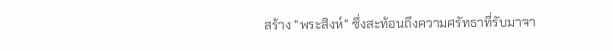สร้าง "พระสิงห์" ซึ่งสะท้อนถึงความศรัทธาที่รับมาจา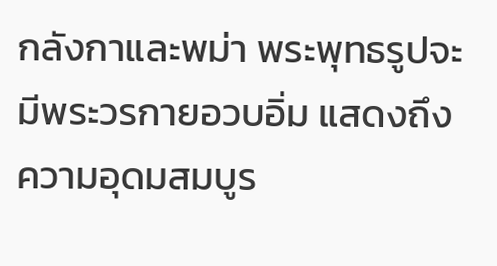กลังกาและพม่า พระพุทธรูปจะมีพระวรกายอวบอิ่ม แสดงถึงความอุดมสมบูร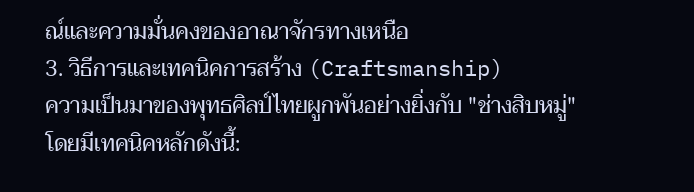ณ์และความมั่นคงของอาณาจักรทางเหนือ
3. วิธีการและเทคนิคการสร้าง (Craftsmanship)
ความเป็นมาของพุทธศิลป์ไทยผูกพันอย่างยิ่งกับ "ช่างสิบหมู่" โดยมีเทคนิคหลักดังนี้: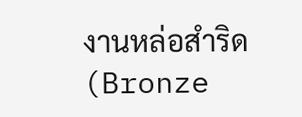งานหล่อสำริด (Bronze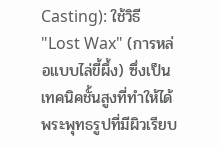Casting): ใช้วิธี "Lost Wax" (การหล่อแบบไล่ขี้ผึ้ง) ซึ่งเป็นเทคนิคชั้นสูงที่ทำให้ได้พระพุทธรูปที่มีผิวเรียบ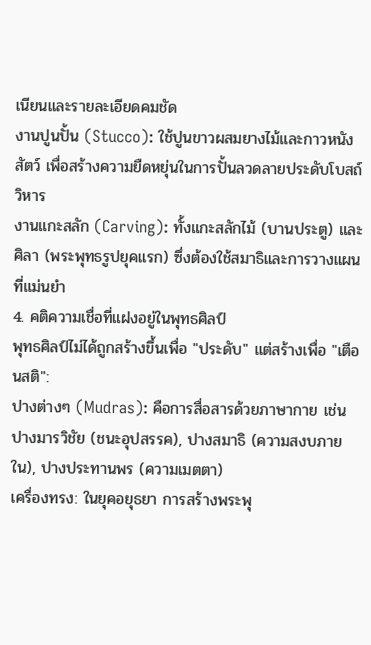เนียนและรายละเอียดคมชัด
งานปูนปั้น (Stucco): ใช้ปูนขาวผสมยางไม้และกาวหนังสัตว์ เพื่อสร้างความยืดหยุ่นในการปั้นลวดลายประดับโบสถ์วิหาร
งานแกะสลัก (Carving): ทั้งแกะสลักไม้ (บานประตู) และศิลา (พระพุทธรูปยุคแรก) ซึ่งต้องใช้สมาธิและการวางแผนที่แม่นยำ
4. คติความเชื่อที่แฝงอยู่ในพุทธศิลป์
พุทธศิลป์ไม่ได้ถูกสร้างขึ้นเพื่อ "ประดับ" แต่สร้างเพื่อ "เตือนสติ":
ปางต่างๆ (Mudras): คือการสื่อสารด้วยภาษากาย เช่น ปางมารวิชัย (ชนะอุปสรรค), ปางสมาธิ (ความสงบภายใน), ปางประทานพร (ความเมตตา)
เครื่องทรง: ในยุคอยุธยา การสร้างพระพุ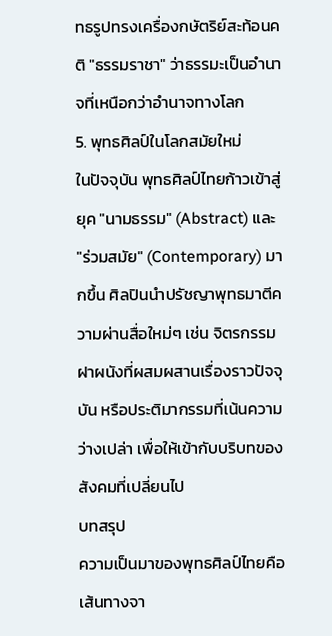ทธรูปทรงเครื่องกษัตริย์สะท้อนคติ "ธรรมราชา" ว่าธรรมะเป็นอำนาจที่เหนือกว่าอำนาจทางโลก
5. พุทธศิลป์ในโลกสมัยใหม่
ในปัจจุบัน พุทธศิลป์ไทยก้าวเข้าสู่ยุค "นามธรรม" (Abstract) และ "ร่วมสมัย" (Contemporary) มากขึ้น ศิลปินนำปรัชญาพุทธมาตีความผ่านสื่อใหม่ๆ เช่น จิตรกรรมฝาผนังที่ผสมผสานเรื่องราวปัจจุบัน หรือประติมากรรมที่เน้นความว่างเปล่า เพื่อให้เข้ากับบริบทของสังคมที่เปลี่ยนไป
บทสรุป
ความเป็นมาของพุทธศิลป์ไทยคือเส้นทางจา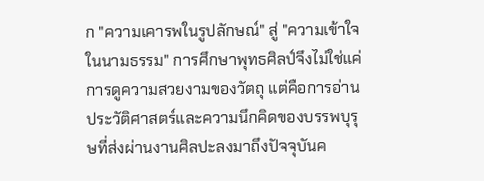ก "ความเคารพในรูปลักษณ์" สู่ "ความเข้าใจในนามธรรม" การศึกษาพุทธศิลป์จึงไม่ใช่แค่การดูความสวยงามของวัตถุ แต่คือการอ่านประวัติศาสตร์และความนึกคิดของบรรพบุรุษที่ส่งผ่านงานศิลปะลงมาถึงปัจจุบันค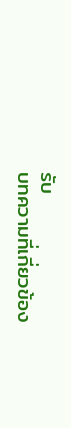รับ
บทความที่เกี่ยวข้อง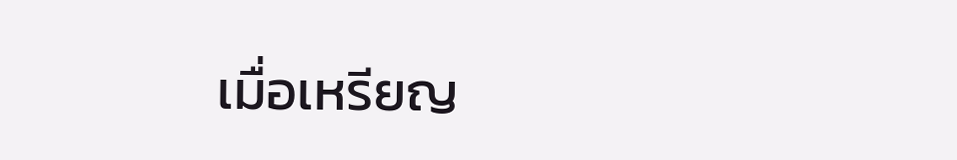เมื่อเหรียญ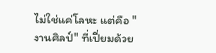ไม่ใช่แค่โลหะ แต่คือ "งานศิลป์" ที่เปี่ยมด้วย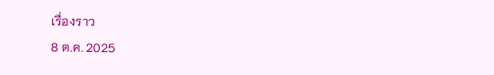เรื่องราว
8 ต.ค. 2025